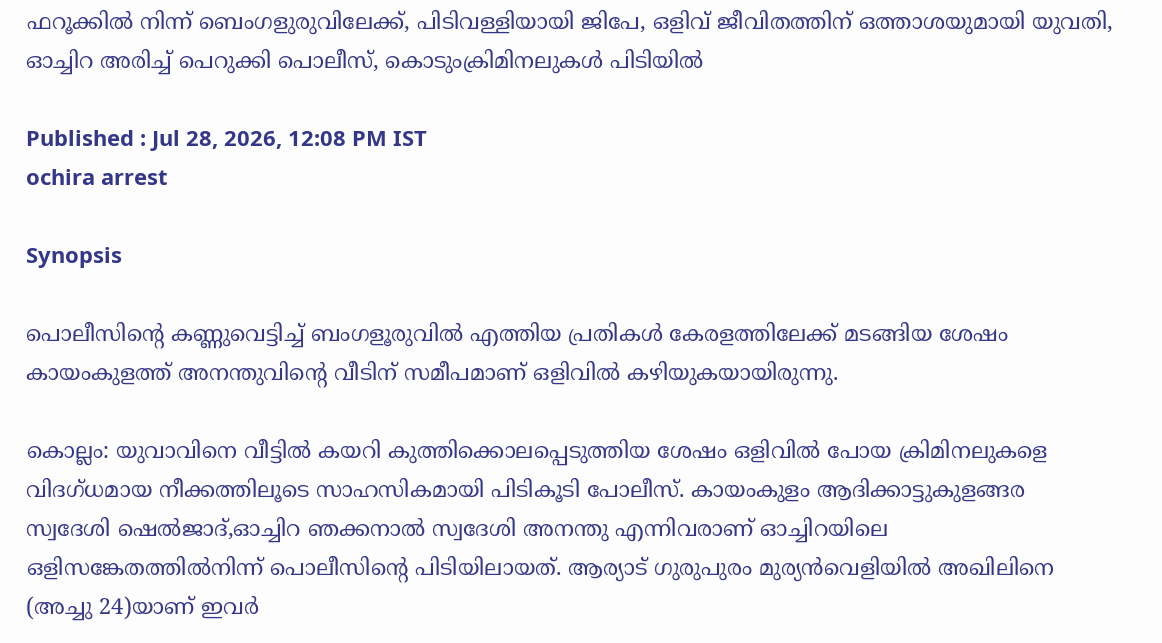ഫറൂക്കിൽ നിന്ന് ബെംഗളുരുവിലേക്ക്, പിടിവള്ളിയായി ജിപേ, ഒളിവ് ജീവിതത്തിന് ഒത്താശയുമായി യുവതി, ഓച്ചിറ അരിച്ച് പെറുക്കി പൊലീസ്, കൊടുംക്രിമിനലുകൾ പിടിയിൽ

Published : Jul 28, 2026, 12:08 PM IST
ochira arrest

Synopsis

പൊലീസിന്റെ കണ്ണുവെട്ടിച്ച്‌ ബംഗളൂരുവിൽ എത്തിയ പ്രതികൾ കേരളത്തിലേക്ക്‌ മടങ്ങിയ ശേഷം കായംകുളത്ത്‌ അനന്തുവിന്റെ വീടിന്‌ സമീപമാണ് ഒളിവിൽ കഴിയുകയായിരുന്നു.

കൊല്ലം: യുവാവിനെ വീട്ടിൽ കയറി കുത്തിക്കൊലപ്പെടുത്തിയ ശേഷം ഒളിവിൽ പോയ ക്രിമിനലുകളെ വിദഗ്ധമായ നീക്കത്തിലൂടെ സാഹസികമായി പിടികൂടി പോലീസ്. കായംകുളം ആദിക്കാട്ടുകുളങ്ങര സ്വദേശി ഷെൽജാദ്‌,ഓച്ചിറ ഞക്കനാൽ സ്വദേശി അനന്തു എന്നിവരാണ് ഓച്ചിറയിലെ ഒളിസങ്കേതത്തിൽനിന്ന് പൊലീസിന്റെ പിടിയിലായത്. ആര്യാട്‌ ഗുരുപുരം മുര്യൻവെളിയിൽ അഖിലിനെ (അച്ചു 24)യാണ് ഇവർ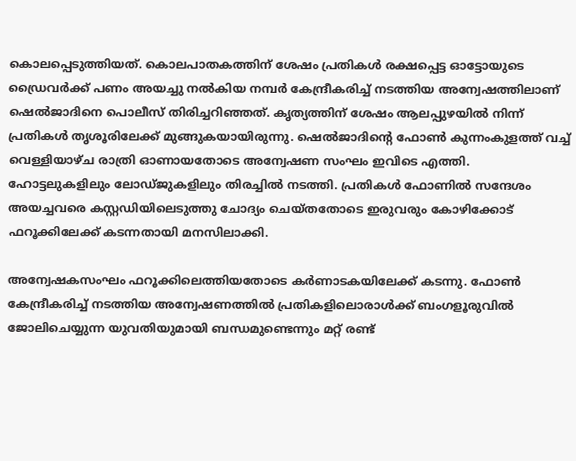കൊലപ്പെടുത്തിയത്. കൊലപാതകത്തിന്‌ ശേഷം പ്രതികൾ രക്ഷപ്പെട്ട ഓട്ടോയുടെ ഡ്രൈവർക്ക്‌ പണം അയച്ചു നൽകിയ നമ്പർ കേന്ദ്രീകരിച്ച്‌ നടത്തിയ അന്വേഷത്തിലാണ് ഷെൽജാദിനെ പൊലീസ്‌ തിരിച്ചറിഞ്ഞത്. കൃത്യത്തിന് ശേഷം ആലപ്പുഴയിൽ നിന്ന് പ്രതികൾ തൃശൂരിലേക്ക് മുങ്ങുകയായിരുന്നു. ഷെൽജാദിന്റെ ഫോൺ കുന്നംകുളത്ത്‌ വച്ച് വെള്ളിയാഴ്ച രാത്രി ഓണായതോടെ അന്വേഷണ സംഘം ഇവിടെ എത്തി. ഹോട്ടലുകളിലും ലോഡ്‌ജുകളിലും തിരച്ചിൽ നടത്തി. പ്രതികൾ ഫോണിൽ സന്ദേശം അയച്ചവരെ കസ്റ്റഡിയിലെടുത്തു ചോദ്യം ചെയ്തതോടെ ഇരുവരും കോഴിക്കോട്‌ ഫറൂക്കിലേക്ക്‌ കടന്നതായി മനസിലാക്കി.

അന്വേഷകസംഘം ഫറൂക്കിലെത്തിയതോടെ കർണാടകയിലേക്ക് കടന്നു. ഫോൺ കേന്ദ്രീകരിച്ച്‌ നടത്തിയ അന്വേഷണത്തിൽ പ്രതികളിലൊരാൾക്ക്‌ ബംഗളൂരുവിൽ ജോലിചെയ്യുന്ന യുവതിയുമായി ബന്ധമുണ്ടെന്നും മറ്റ്‌ രണ്ട്‌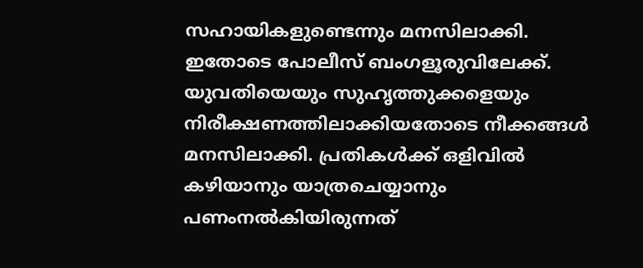സഹായികളുണ്ടെന്നും മനസിലാക്കി. ഇതോടെ പോലീസ് ബംഗളൂരുവിലേക്ക്. യുവതിയെയും സുഹൃത്തുക്കളെയും നിരീക്ഷണത്തിലാക്കിയതോടെ നീക്കങ്ങൾ മനസിലാക്കി. പ്രതികൾക്ക്‌ ഒളിവിൽ കഴിയാനും യാത്രചെയ്യാനും പണംനൽകിയിരുന്നത്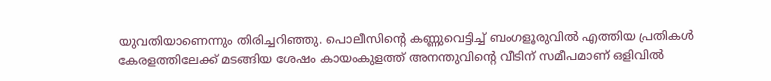യുവതിയാണെന്നും തിരിച്ചറിഞ്ഞു. പൊലീസിന്റെ കണ്ണുവെട്ടിച്ച്‌ ബംഗളൂരുവിൽ എത്തിയ പ്രതികൾ കേരളത്തിലേക്ക്‌ മടങ്ങിയ ശേഷം കായംകുളത്ത്‌ അനന്തുവിന്റെ വീടിന്‌ സമീപമാണ് ഒളിവിൽ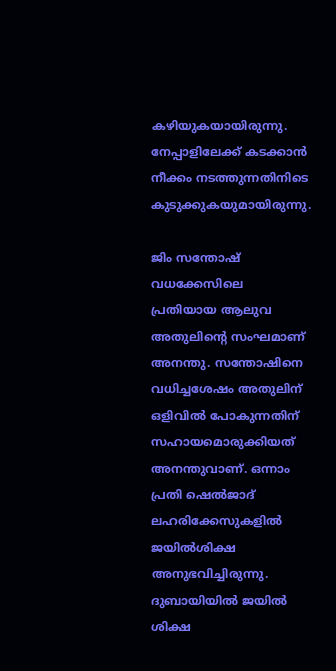കഴിയുകയായിരുന്നു. നേപ്പാളിലേക്ക് കടക്കാൻ നീക്കം നടത്തുന്നതിനിടെ കുടുക്കുകയുമായിരുന്നു.

ജിം സന്തോഷ് വധക്കേസിലെ പ്രതിയായ ആലുവ അതുലിന്റെ സംഘമാണ് അനന്തു. സന്തോഷിനെ വധിച്ചശേഷം അതുലിന്‌ ഒളിവിൽ പോകുന്നതിന്‌ സഹായമൊരുക്കിയത്‌ അനന്തുവാണ്‌. ഒന്നാം പ്രതി ഷെൽജാദ് ലഹരിക്കേസുകളിൽ ജയിൽശിക്ഷ അനുഭവിച്ചിരുന്നു. ദുബായിയിൽ ജയിൽ ശിക്ഷ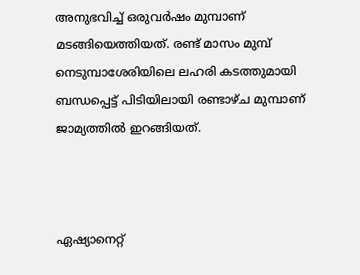അനുഭവിച്ച്‌ ഒരുവർഷം മുമ്പാണ്‌ മടങ്ങിയെത്തിയത്‌. രണ്ട്‌ മാസം മുമ്പ്‌ നെടുമ്പാശേരിയിലെ ലഹരി കടത്തുമായി ബന്ധപ്പെട്ട് പിടിയിലായി രണ്ടാഴ്ച മുമ്പാണ് ജാമ്യത്തിൽ ഇറങ്ങിയത്.



ഏഷ്യാനെറ്റ്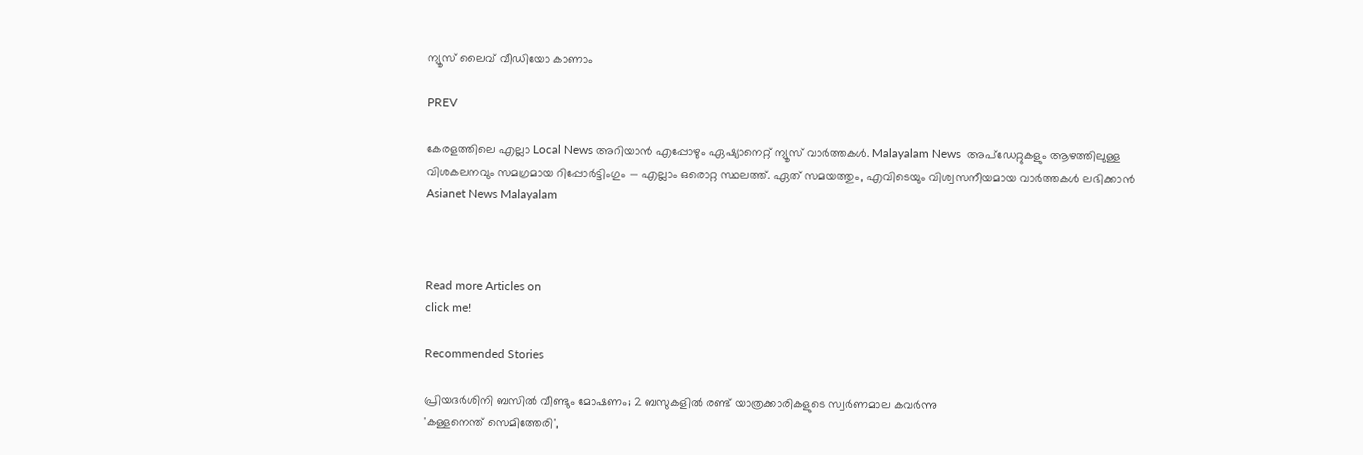ന്യൂസ് ലൈവ് വീഡിയോ കാണാം

PREV

കേരളത്തിലെ എല്ലാ Local News അറിയാൻ എപ്പോഴും ഏഷ്യാനെറ്റ് ന്യൂസ് വാർത്തകൾ. Malayalam News  അപ്‌ഡേറ്റുകളും ആഴത്തിലുള്ള വിശകലനവും സമഗ്രമായ റിപ്പോർട്ടിംഗും — എല്ലാം ഒരൊറ്റ സ്ഥലത്ത്. ഏത് സമയത്തും, എവിടെയും വിശ്വസനീയമായ വാർത്തകൾ ലഭിക്കാൻ Asianet News Malayalam



Read more Articles on
click me!

Recommended Stories

പ്രിയദർശിനി ബസിൽ വീണ്ടും മോഷണം; 2 ബസുകളിൽ രണ്ട് യാത്രക്കാരികളുടെ സ്വർണമാല കവർന്നു
'കള്ളനെന്ത് സെമിത്തേരി',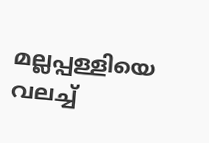മല്ലപ്പള്ളിയെ വലച്ച്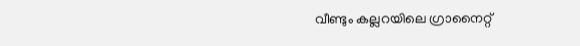വീണ്ടും കല്ലറയിലെ ഗ്രാനൈറ്റ്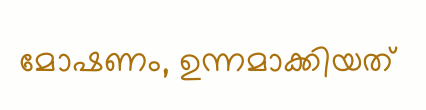മോഷണം, ഉന്നമാക്കിയത്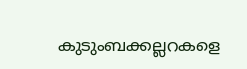കുടുംബക്കല്ലറകളെ